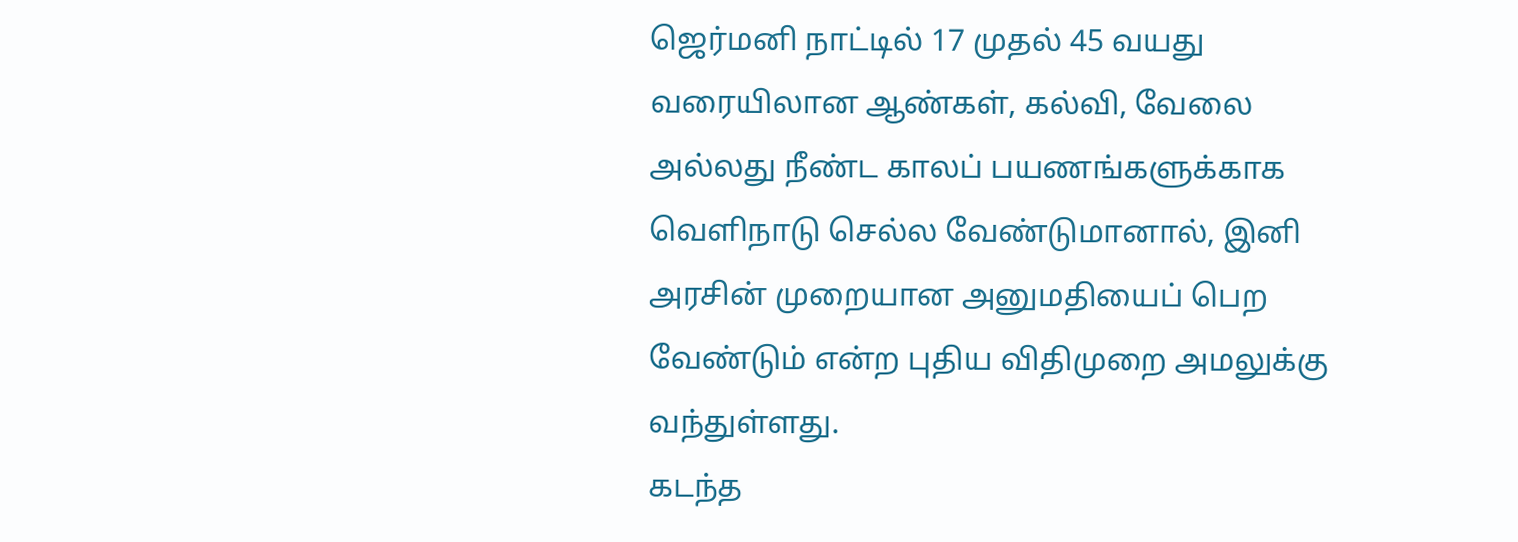ஜெர்மனி நாட்டில் 17 முதல் 45 வயது வரையிலான ஆண்கள், கல்வி, வேலை அல்லது நீண்ட காலப் பயணங்களுக்காக வெளிநாடு செல்ல வேண்டுமானால், இனி அரசின் முறையான அனுமதியைப் பெற வேண்டும் என்ற புதிய விதிமுறை அமலுக்கு வந்துள்ளது.
கடந்த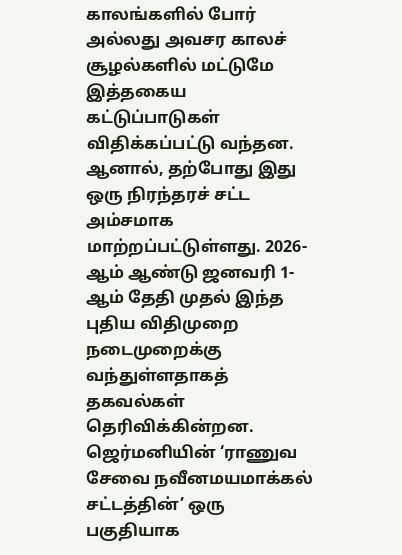காலங்களில் போர் அல்லது அவசர காலச் சூழல்களில் மட்டுமே இத்தகைய கட்டுப்பாடுகள் விதிக்கப்பட்டு வந்தன. ஆனால், தற்போது இது ஒரு நிரந்தரச் சட்ட அம்சமாக மாற்றப்பட்டுள்ளது. 2026-ஆம் ஆண்டு ஜனவரி 1-ஆம் தேதி முதல் இந்த புதிய விதிமுறை நடைமுறைக்கு வந்துள்ளதாகத் தகவல்கள் தெரிவிக்கின்றன.
ஜெர்மனியின் ‘ராணுவ சேவை நவீனமயமாக்கல் சட்டத்தின்’ ஒரு பகுதியாக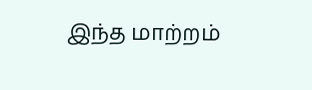இந்த மாற்றம்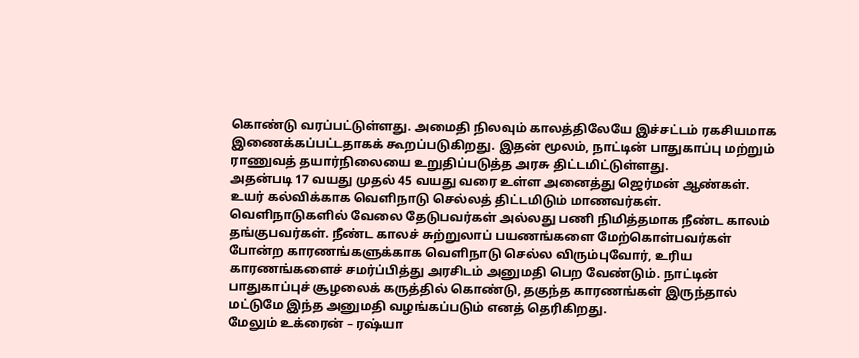கொண்டு வரப்பட்டுள்ளது. அமைதி நிலவும் காலத்திலேயே இச்சட்டம் ரகசியமாக இணைக்கப்பட்டதாகக் கூறப்படுகிறது. இதன் மூலம், நாட்டின் பாதுகாப்பு மற்றும் ராணுவத் தயார்நிலையை உறுதிப்படுத்த அரசு திட்டமிட்டுள்ளது.
அதன்படி 17 வயது முதல் 45 வயது வரை உள்ள அனைத்து ஜெர்மன் ஆண்கள். உயர் கல்விக்காக வெளிநாடு செல்லத் திட்டமிடும் மாணவர்கள். வெளிநாடுகளில் வேலை தேடுபவர்கள் அல்லது பணி நிமித்தமாக நீண்ட காலம் தங்குபவர்கள். நீண்ட காலச் சுற்றுலாப் பயணங்களை மேற்கொள்பவர்கள் போன்ற காரணங்களுக்காக வெளிநாடு செல்ல விரும்புவோர், உரிய காரணங்களைச் சமர்ப்பித்து அரசிடம் அனுமதி பெற வேண்டும். நாட்டின் பாதுகாப்புச் சூழலைக் கருத்தில் கொண்டு, தகுந்த காரணங்கள் இருந்தால் மட்டுமே இந்த அனுமதி வழங்கப்படும் எனத் தெரிகிறது.
மேலும் உக்ரைன் – ரஷ்யா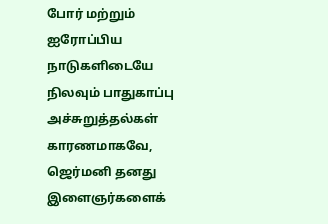போர் மற்றும் ஐரோப்பிய நாடுகளிடையே நிலவும் பாதுகாப்பு அச்சுறுத்தல்கள் காரணமாகவே, ஜெர்மனி தனது இளைஞர்களைக்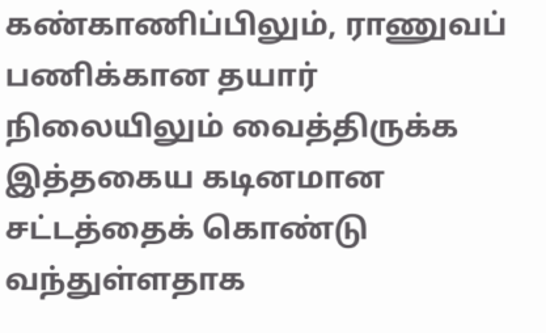கண்காணிப்பிலும், ராணுவப் பணிக்கான தயார் நிலையிலும் வைத்திருக்க இத்தகைய கடினமான சட்டத்தைக் கொண்டு வந்துள்ளதாக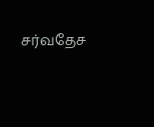சர்வதேச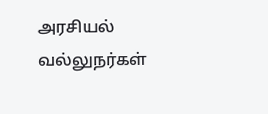அரசியல் வல்லுநர்கள்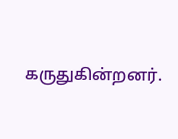கருதுகின்றனர்.